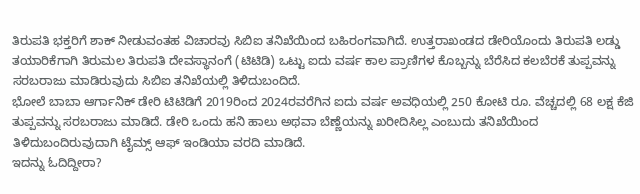ತಿರುಪತಿ ಭಕ್ತರಿಗೆ ಶಾಕ್ ನೀಡುವಂತಹ ವಿಚಾರವು ಸಿಬಿಐ ತನಿಖೆಯಿಂದ ಬಹಿರಂಗವಾಗಿದೆ. ಉತ್ತರಾಖಂಡದ ಡೇರಿಯೊಂದು ತಿರುಪತಿ ಲಡ್ಡು ತಯಾರಿಕೆಗಾಗಿ ತಿರುಮಲ ತಿರುಪತಿ ದೇವಸ್ಥಾನಂಗೆ (ಟಿಟಿಡಿ) ಒಟ್ಟು ಐದು ವರ್ಷ ಕಾಲ ಪ್ರಾಣಿಗಳ ಕೊಬ್ಬನ್ನು ಬೆರೆಸಿದ ಕಲಬೆರಕೆ ತುಪ್ಪವನ್ನು ಸರಬರಾಜು ಮಾಡಿರುವುದು ಸಿಬಿಐ ತನಿಖೆಯಲ್ಲಿ ತಿಳಿದುಬಂದಿದೆ.
ಭೋಲೆ ಬಾಬಾ ಆರ್ಗಾನಿಕ್ ಡೇರಿ ಟಿಟಿಡಿಗೆ 2019ರಿಂದ 2024ರವರೆಗಿನ ಐದು ವರ್ಷ ಅವಧಿಯಲ್ಲಿ 250 ಕೋಟಿ ರೂ. ವೆಚ್ಚದಲ್ಲಿ 68 ಲಕ್ಷ ಕೆಜಿ ತುಪ್ಪವನ್ನು ಸರಬರಾಜು ಮಾಡಿದೆ. ಡೇರಿ ಒಂದು ಹನಿ ಹಾಲು ಅಥವಾ ಬೆಣ್ಣೆಯನ್ನು ಖರೀದಿಸಿಲ್ಲ ಎಂಬುದು ತನಿಖೆಯಿಂದ ತಿಳಿದುಬಂದಿರುವುದಾಗಿ ಟೈಮ್ಸ್ ಆಫ್ ಇಂಡಿಯಾ ವರದಿ ಮಾಡಿದೆ.
ಇದನ್ನು ಓದಿದ್ದೀರಾ?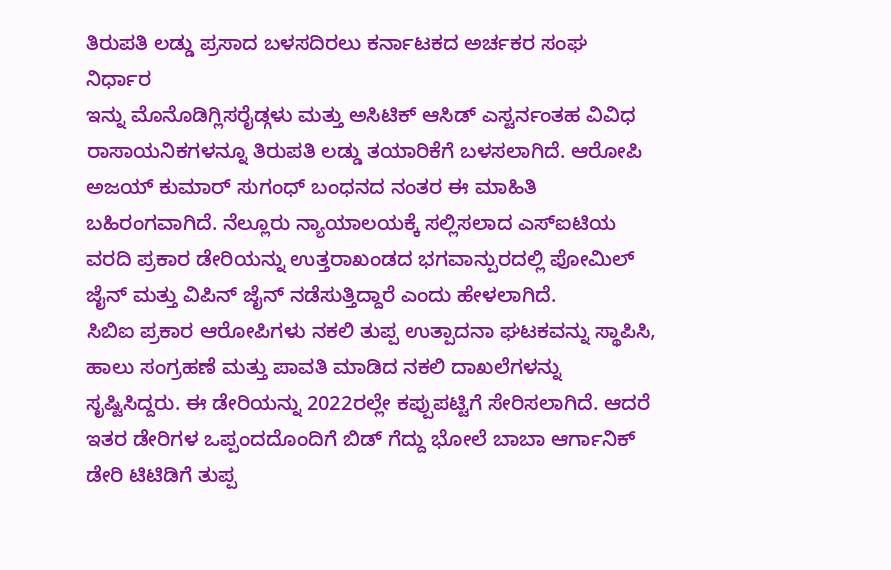ತಿರುಪತಿ ಲಡ್ಡು ಪ್ರಸಾದ ಬಳಸದಿರಲು ಕರ್ನಾಟಕದ ಅರ್ಚಕರ ಸಂಘ ನಿರ್ಧಾರ
ಇನ್ನು ಮೊನೊಡಿಗ್ಲಿಸರೈಡ್ಗಳು ಮತ್ತು ಅಸಿಟಿಕ್ ಆಸಿಡ್ ಎಸ್ಟರ್ನಂತಹ ವಿವಿಧ ರಾಸಾಯನಿಕಗಳನ್ನೂ ತಿರುಪತಿ ಲಡ್ಡು ತಯಾರಿಕೆಗೆ ಬಳಸಲಾಗಿದೆ. ಆರೋಪಿ ಅಜಯ್ ಕುಮಾರ್ ಸುಗಂಧ್ ಬಂಧನದ ನಂತರ ಈ ಮಾಹಿತಿ ಬಹಿರಂಗವಾಗಿದೆ. ನೆಲ್ಲೂರು ನ್ಯಾಯಾಲಯಕ್ಕೆ ಸಲ್ಲಿಸಲಾದ ಎಸ್ಐಟಿಯ ವರದಿ ಪ್ರಕಾರ ಡೇರಿಯನ್ನು ಉತ್ತರಾಖಂಡದ ಭಗವಾನ್ಪುರದಲ್ಲಿ ಪೋಮಿಲ್ ಜೈನ್ ಮತ್ತು ವಿಪಿನ್ ಜೈನ್ ನಡೆಸುತ್ತಿದ್ದಾರೆ ಎಂದು ಹೇಳಲಾಗಿದೆ.
ಸಿಬಿಐ ಪ್ರಕಾರ ಆರೋಪಿಗಳು ನಕಲಿ ತುಪ್ಪ ಉತ್ಪಾದನಾ ಘಟಕವನ್ನು ಸ್ಥಾಪಿಸಿ, ಹಾಲು ಸಂಗ್ರಹಣೆ ಮತ್ತು ಪಾವತಿ ಮಾಡಿದ ನಕಲಿ ದಾಖಲೆಗಳನ್ನು ಸೃಷ್ಟಿಸಿದ್ದರು. ಈ ಡೇರಿಯನ್ನು 2022ರಲ್ಲೇ ಕಪ್ಪುಪಟ್ಟಿಗೆ ಸೇರಿಸಲಾಗಿದೆ. ಆದರೆ ಇತರ ಡೇರಿಗಳ ಒಪ್ಪಂದದೊಂದಿಗೆ ಬಿಡ್ ಗೆದ್ದು ಭೋಲೆ ಬಾಬಾ ಆರ್ಗಾನಿಕ್ ಡೇರಿ ಟಿಟಿಡಿಗೆ ತುಪ್ಪ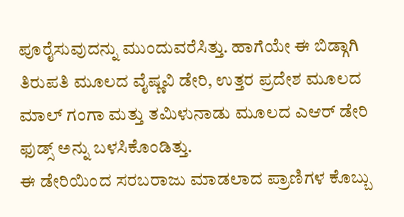ಪೂರೈಸುವುದನ್ನು ಮುಂದುವರೆಸಿತ್ತು. ಹಾಗೆಯೇ ಈ ಬಿಡ್ಗಾಗಿ ತಿರುಪತಿ ಮೂಲದ ವೈಷ್ಣವಿ ಡೇರಿ, ಉತ್ತರ ಪ್ರದೇಶ ಮೂಲದ ಮಾಲ್ ಗಂಗಾ ಮತ್ತು ತಮಿಳುನಾಡು ಮೂಲದ ಎಆರ್ ಡೇರಿ ಫುಡ್ಸ್ ಅನ್ನು ಬಳಸಿಕೊಂಡಿತ್ತು.
ಈ ಡೇರಿಯಿಂದ ಸರಬರಾಜು ಮಾಡಲಾದ ಪ್ರಾಣಿಗಳ ಕೊಬ್ಬು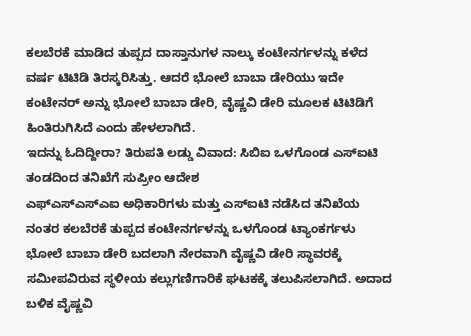ಕಲಬೆರಕೆ ಮಾಡಿದ ತುಪ್ಪದ ದಾಸ್ತಾನುಗಳ ನಾಲ್ಕು ಕಂಟೇನರ್ಗಳನ್ನು ಕಳೆದ ವರ್ಷ ಟಿಟಿಡಿ ತಿರಸ್ಕರಿಸಿತ್ತು. ಆದರೆ ಭೋಲೆ ಬಾಬಾ ಡೇರಿಯು ಇದೇ ಕಂಟೇನರ್ ಅನ್ನು ಭೋಲೆ ಬಾಬಾ ಡೇರಿ, ವೈಷ್ಣವಿ ಡೇರಿ ಮೂಲಕ ಟಿಟಿಡಿಗೆ ಹಿಂತಿರುಗಿಸಿದೆ ಎಂದು ಹೇಳಲಾಗಿದೆ.
ಇದನ್ನು ಓದಿದ್ದೀರಾ? ತಿರುಪತಿ ಲಡ್ಡು ವಿವಾದ: ಸಿಬಿಐ ಒಳಗೊಂಡ ಎಸ್ಐಟಿ ತಂಡದಿಂದ ತನಿಖೆಗೆ ಸುಪ್ರೀಂ ಆದೇಶ
ಎಫ್ಎಸ್ಎಸ್ಎಐ ಅಧಿಕಾರಿಗಳು ಮತ್ತು ಎಸ್ಐಟಿ ನಡೆಸಿದ ತನಿಖೆಯ ನಂತರ ಕಲಬೆರಕೆ ತುಪ್ಪದ ಕಂಟೇನರ್ಗಳನ್ನು ಒಳಗೊಂಡ ಟ್ಯಾಂಕರ್ಗಳು ಭೋಲೆ ಬಾಬಾ ಡೇರಿ ಬದಲಾಗಿ ನೇರವಾಗಿ ವೈಷ್ಣವಿ ಡೇರಿ ಸ್ಥಾವರಕ್ಕೆ ಸಮೀಪವಿರುವ ಸ್ಥಳೀಯ ಕಲ್ಲುಗಣಿಗಾರಿಕೆ ಘಟಕಕ್ಕೆ ತಲುಪಿಸಲಾಗಿದೆ. ಅದಾದ ಬಳಿಕ ವೈಷ್ಣವಿ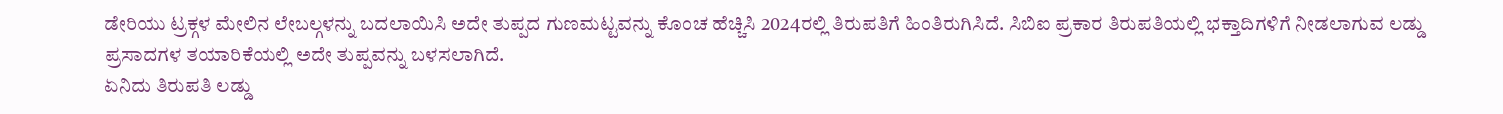ಡೇರಿಯು ಟ್ರಕ್ಗಳ ಮೇಲಿನ ಲೇಬಲ್ಗಳನ್ನು ಬದಲಾಯಿಸಿ ಅದೇ ತುಪ್ಪದ ಗುಣಮಟ್ಟವನ್ನು ಕೊಂಚ ಹೆಚ್ಚಿಸಿ 2024ರಲ್ಲಿ ತಿರುಪತಿಗೆ ಹಿಂತಿರುಗಿಸಿದೆ. ಸಿಬಿಐ ಪ್ರಕಾರ ತಿರುಪತಿಯಲ್ಲಿ ಭಕ್ತಾದಿಗಳಿಗೆ ನೀಡಲಾಗುವ ಲಡ್ಡು ಪ್ರಸಾದಗಳ ತಯಾರಿಕೆಯಲ್ಲಿ ಅದೇ ತುಪ್ಪವನ್ನು ಬಳಸಲಾಗಿದೆ.
ಏನಿದು ತಿರುಪತಿ ಲಡ್ಡು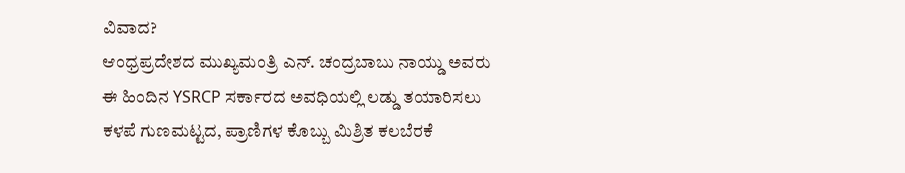ವಿವಾದ?
ಆಂಧ್ರಪ್ರದೇಶದ ಮುಖ್ಯಮಂತ್ರಿ ಎನ್. ಚಂದ್ರಬಾಬು ನಾಯ್ಡು ಅವರು ಈ ಹಿಂದಿನ YSRCP ಸರ್ಕಾರದ ಅವಧಿಯಲ್ಲಿ ಲಡ್ಡು ತಯಾರಿಸಲು ಕಳಪೆ ಗುಣಮಟ್ಟದ, ಪ್ರಾಣಿಗಳ ಕೊಬ್ಬು ಮಿಶ್ರಿತ ಕಲಬೆರಕೆ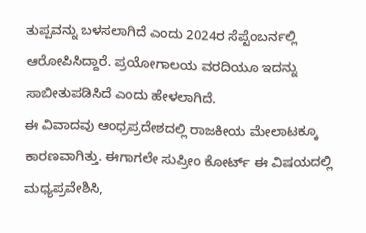ತುಪ್ಪವನ್ನು ಬಳಸಲಾಗಿದೆ ಎಂದು 2024ರ ಸೆಪ್ಟೆಂಬರ್ನಲ್ಲಿ ಆರೋಪಿಸಿದ್ದಾರೆ. ಪ್ರಯೋಗಾಲಯ ವರದಿಯೂ ಇದನ್ನು ಸಾಬೀತುಪಡಿಸಿದೆ ಎಂದು ಹೇಳಲಾಗಿದೆ.
ಈ ವಿವಾದವು ಆಂಧ್ರಪ್ರದೇಶದಲ್ಲಿ ರಾಜಕೀಯ ಮೇಲಾಟಕ್ಕೂ ಕಾರಣವಾಗಿತ್ತು. ಈಗಾಗಲೇ ಸುಪ್ರೀಂ ಕೋರ್ಟ್ ಈ ವಿಷಯದಲ್ಲಿ ಮಧ್ಯಪ್ರವೇಶಿಸಿ,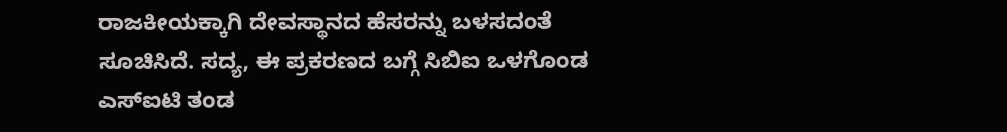ರಾಜಕೀಯಕ್ಕಾಗಿ ದೇವಸ್ಥಾನದ ಹೆಸರನ್ನು ಬಳಸದಂತೆ ಸೂಚಿಸಿದೆ. ಸದ್ಯ, ಈ ಪ್ರಕರಣದ ಬಗ್ಗೆ ಸಿಬಿಐ ಒಳಗೊಂಡ ಎಸ್ಐಟಿ ತಂಡ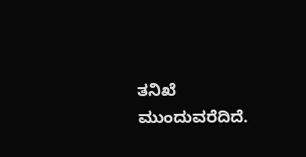ತನಿಖೆ ಮುಂದುವರೆದಿದೆ.